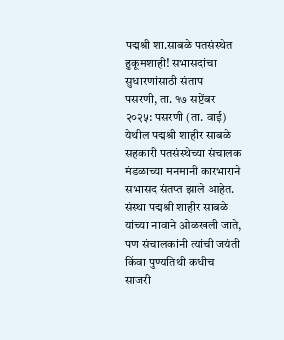पद्मश्री शा.साबळे पतसंस्थेत हुकूमशाही! सभासदांचा सुधारणांसाठी संताप
पसरणी, ता. १७ सप्टेंबर २०२५: पसरणी (ता. वाई) येथील पद्मश्री शाहीर साबळे सहकारी पतसंस्थेच्या संचालक मंडळाच्या मनमानी कारभाराने सभासद संतप्त झाले आहेत. संस्था पद्मश्री शाहीर साबळे यांच्या नावाने ओळखली जाते, पण संचालकांनी त्यांची जयंती किंवा पुण्यतिथी कधीच साजरी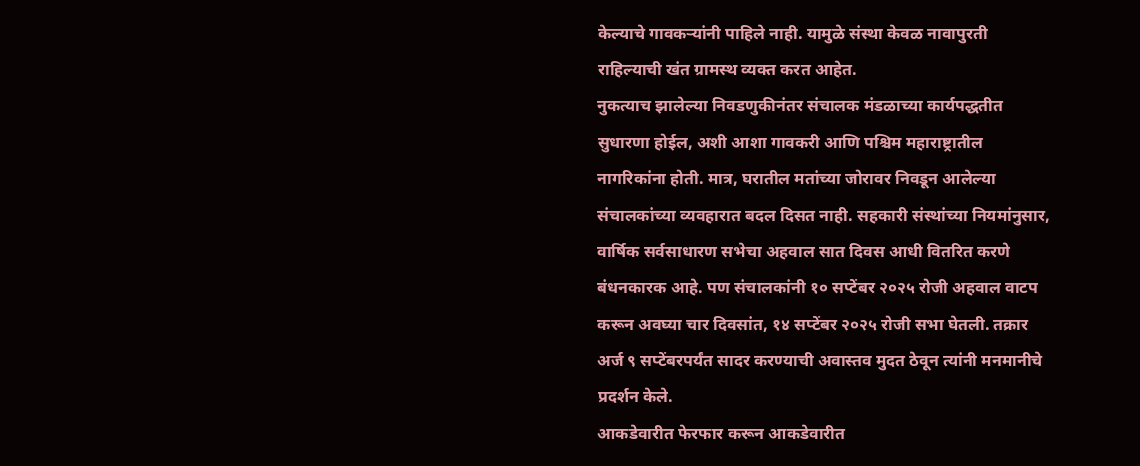केल्याचे गावकऱ्यांनी पाहिले नाही. यामुळे संस्था केवळ नावापुरती राहिल्याची खंत ग्रामस्थ व्यक्त करत आहेत.
नुकत्याच झालेल्या निवडणुकीनंतर संचालक मंडळाच्या कार्यपद्धतीत सुधारणा होईल, अशी आशा गावकरी आणि पश्चिम महाराष्ट्रातील नागरिकांना होती. मात्र, घरातील मतांच्या जोरावर निवडून आलेल्या संचालकांच्या व्यवहारात बदल दिसत नाही. सहकारी संस्थांच्या नियमांनुसार, वार्षिक सर्वसाधारण सभेचा अहवाल सात दिवस आधी वितरित करणे बंधनकारक आहे. पण संचालकांनी १० सप्टेंबर २०२५ रोजी अहवाल वाटप करून अवघ्या चार दिवसांत, १४ सप्टेंबर २०२५ रोजी सभा घेतली. तक्रार अर्ज ९ सप्टेंबरपर्यंत सादर करण्याची अवास्तव मुदत ठेवून त्यांनी मनमानीचे प्रदर्शन केले.
आकडेवारीत फेरफार करून आकडेवारीत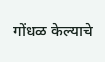गोंधळ केल्याचे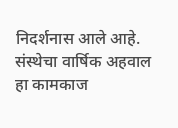निदर्शनास आले आहे.
संस्थेचा वार्षिक अहवाल हा कामकाज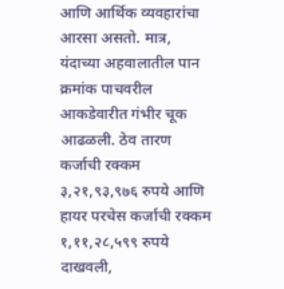आणि आर्थिक व्यवहारांचा आरसा असतो. मात्र, यंदाच्या अहवालातील पान क्रमांक पाचवरील आकडेवारीत गंभीर चूक आढळली. ठेव तारण कर्जाची रक्कम ३,२१,९३,९७६ रुपये आणि हायर परचेस कर्जाची रक्कम १,११,२८,५९९ रुपये दाखवली,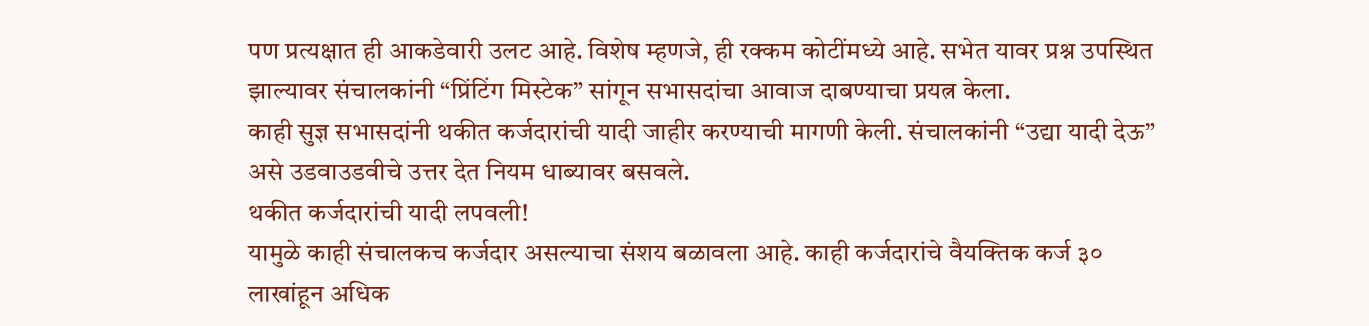पण प्रत्यक्षात ही आकडेवारी उलट आहे. विशेष म्हणजे, ही रक्कम कोटींमध्ये आहे. सभेत यावर प्रश्न उपस्थित झाल्यावर संचालकांनी “प्रिंटिंग मिस्टेक” सांगून सभासदांचा आवाज दाबण्याचा प्रयत्न केला.
काही सुज्ञ सभासदांनी थकीत कर्जदारांची यादी जाहीर करण्याची मागणी केली. संचालकांनी “उद्या यादी देऊ” असे उडवाउडवीचे उत्तर देत नियम धाब्यावर बसवले.
थकीत कर्जदारांची यादी लपवली!
यामुळे काही संचालकच कर्जदार असल्याचा संशय बळावला आहे. काही कर्जदारांचे वैयक्तिक कर्ज ३० लाखांहून अधिक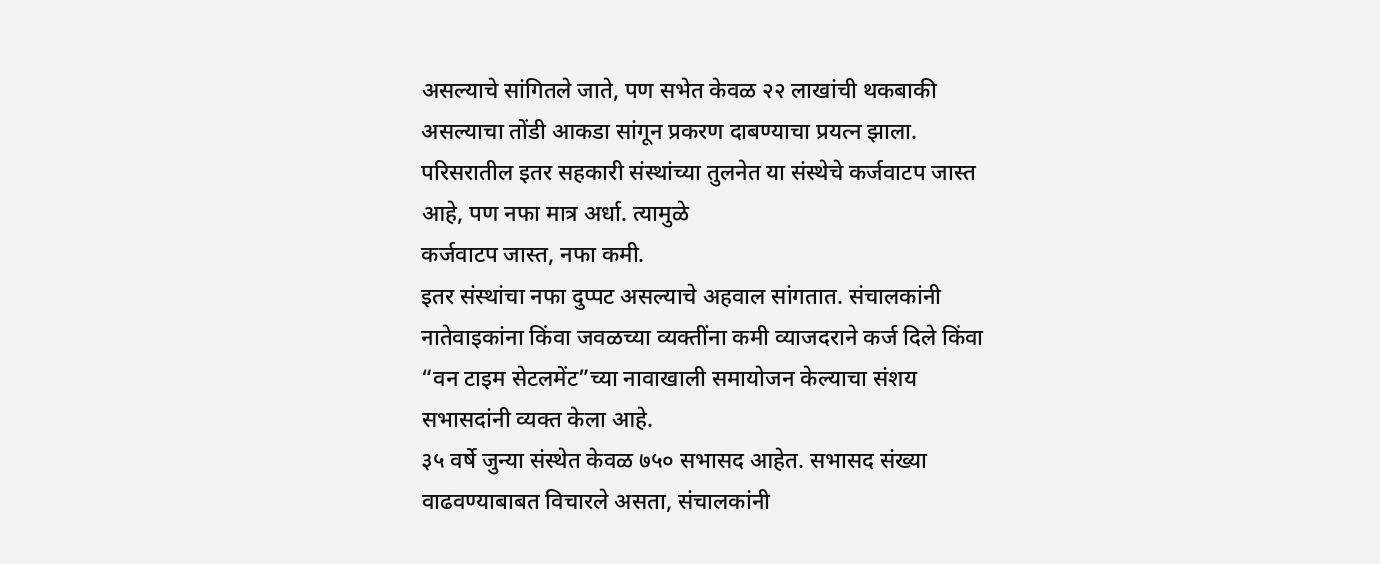असल्याचे सांगितले जाते, पण सभेत केवळ २२ लाखांची थकबाकी असल्याचा तोंडी आकडा सांगून प्रकरण दाबण्याचा प्रयत्न झाला.
परिसरातील इतर सहकारी संस्थांच्या तुलनेत या संस्थेचे कर्जवाटप जास्त आहे, पण नफा मात्र अर्धा. त्यामुळे
कर्जवाटप जास्त, नफा कमी.
इतर संस्थांचा नफा दुप्पट असल्याचे अहवाल सांगतात. संचालकांनी नातेवाइकांना किंवा जवळच्या व्यक्तींना कमी व्याजदराने कर्ज दिले किंवा “वन टाइम सेटलमेंट”च्या नावाखाली समायोजन केल्याचा संशय सभासदांनी व्यक्त केला आहे.
३५ वर्षे जुन्या संस्थेत केवळ ७५० सभासद आहेत. सभासद संख्या वाढवण्याबाबत विचारले असता, संचालकांनी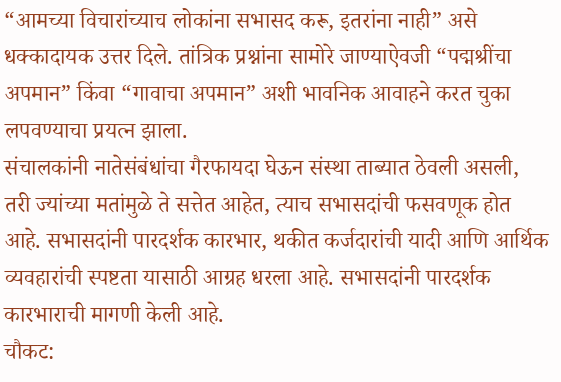“आमच्या विचारांच्याच लोकांना सभासद करू, इतरांना नाही” असे धक्कादायक उत्तर दिले. तांत्रिक प्रश्नांना सामोरे जाण्याऐवजी “पद्मश्रींचा अपमान” किंवा “गावाचा अपमान” अशी भावनिक आवाहने करत चुका लपवण्याचा प्रयत्न झाला.
संचालकांनी नातेसंबंधांचा गैरफायदा घेऊन संस्था ताब्यात ठेवली असली, तरी ज्यांच्या मतांमुळे ते सत्तेत आहेत, त्याच सभासदांची फसवणूक होत आहे. सभासदांनी पारदर्शक कारभार, थकीत कर्जदारांची यादी आणि आर्थिक व्यवहारांची स्पष्टता यासाठी आग्रह धरला आहे. सभासदांनी पारदर्शक कारभाराची मागणी केली आहे.
चौकट: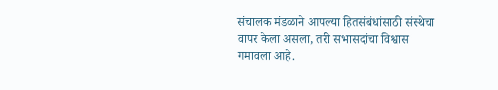संचालक मंडळाने आपल्या हितसंबंधांसाठी संस्थेचा वापर केला असला, तरी सभासदांचा विश्वास गमावला आहे.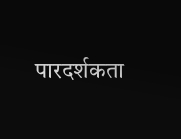पारदर्शकता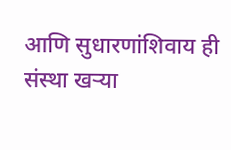आणि सुधारणांशिवाय ही संस्था खऱ्या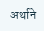अर्थाने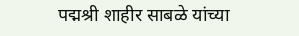पद्मश्री शाहीर साबळे यांच्या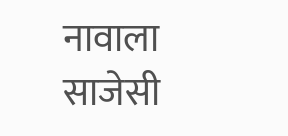नावाला साजेसी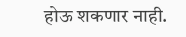होऊ शकणार नाही.